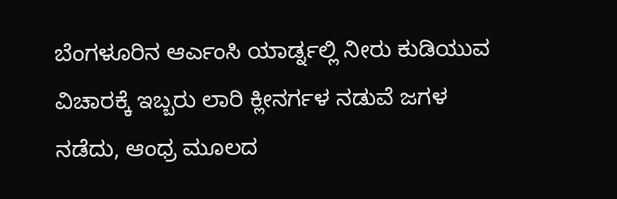ಬೆಂಗಳೂರಿನ ಆರ್ಎಂಸಿ ಯಾರ್ಡ್ನಲ್ಲಿ ನೀರು ಕುಡಿಯುವ ವಿಚಾರಕ್ಕೆ ಇಬ್ಬರು ಲಾರಿ ಕ್ಲೀನರ್ಗಳ ನಡುವೆ ಜಗಳ ನಡೆದು, ಆಂಧ್ರ ಮೂಲದ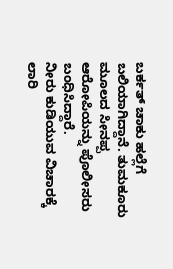ಬರ್ಕತ್ ಚಾಕು ಹಲ್ಲೆಗೆ ಬಲಿಯಾಗಿದ್ದಾನೆ. ತುಮಕೂರು ಮೂಲದ ಸೀನಪ್ಪ ಆರೋಪಿಯನ್ನು ಪೊಲೀಸರು ಬಂಧಿಸಿದ್ದಾರೆ.
ನೀರು ಕುಡಿಯುವ ವಿಚಾರಕ್ಕೆ ಲಾರಿ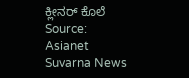ಕ್ಲೀನರ್ ಕೊಲೆ
Source: Asianet Suvarna News